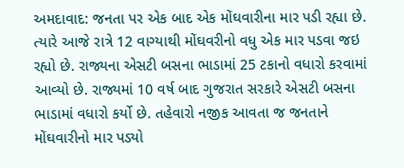અમદાવાદ: જનતા પર એક બાદ એક મોંઘવારીના માર પડી રહ્યા છે. ત્યારે આજે રાત્રે 12 વાગ્યાથી મોંઘવરીનો વધુ એક માર પડવા જઇ રહ્યો છે. રાજ્યના એસટી બસના ભાડામાં 25 ટકાનો વધારો કરવામાં આવ્યો છે. રાજ્યમાં 10 વર્ષ બાદ ગુજરાત સરકારે એસટી બસના ભાડામાં વધારો કર્યો છે. તહેવારો નજીક આવતા જ જનતાને મોંઘવારીનો માર પડ્યો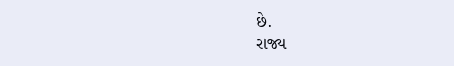છે.
રાજ્ય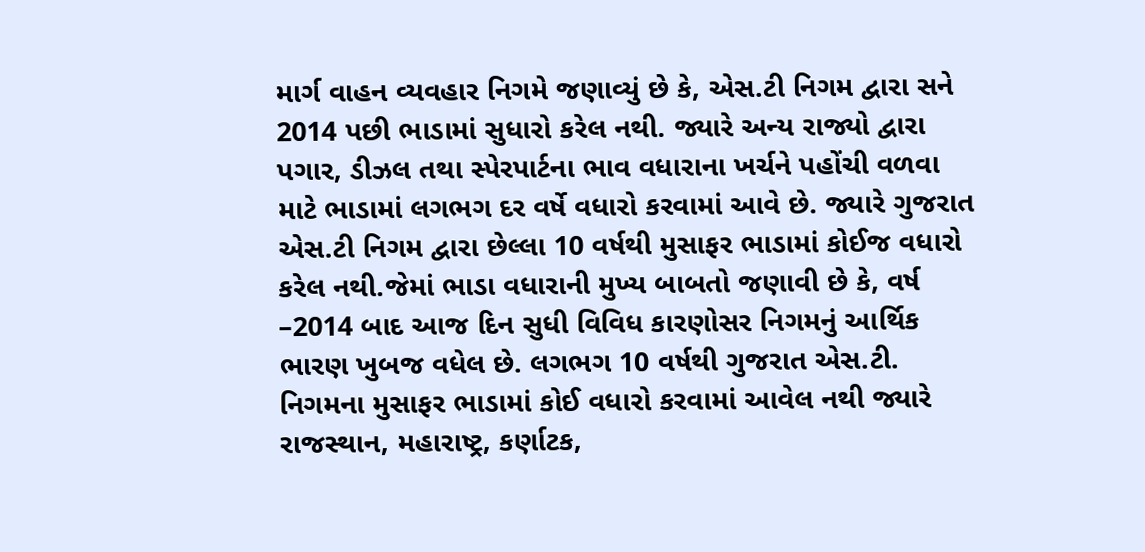માર્ગ વાહન વ્યવહાર નિગમે જણાવ્યું છે કે, એસ.ટી નિગમ દ્વારા સને 2014 પછી ભાડામાં સુધારો કરેલ નથી. જ્યારે અન્ય રાજ્યો દ્વારા પગાર, ડીઝલ તથા સ્પેરપાર્ટના ભાવ વધારાના ખર્ચને પહોંચી વળવા માટે ભાડામાં લગભગ દર વર્ષે વધારો કરવામાં આવે છે. જ્યારે ગુજરાત એસ.ટી નિગમ દ્વારા છેલ્લા 10 વર્ષથી મુસાફર ભાડામાં કોઈજ વધારો કરેલ નથી.જેમાં ભાડા વધારાની મુખ્ય બાબતો જણાવી છે કે, વર્ષ –2014 બાદ આજ દિન સુધી વિવિધ કારણોસર નિગમનું આર્થિક ભારણ ખુબજ વધેલ છે. લગભગ 10 વર્ષથી ગુજરાત એસ.ટી. નિગમના મુસાફર ભાડામાં કોઈ વધારો કરવામાં આવેલ નથી જ્યારે રાજસ્થાન, મહારાષ્ટ્ર, કર્ણાટક,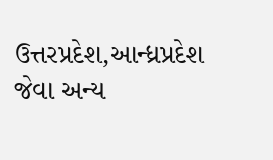ઉત્તરપ્રદેશ,આન્ધ્રપ્રદેશ જેવા અન્ય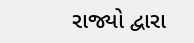રાજ્યો દ્વારા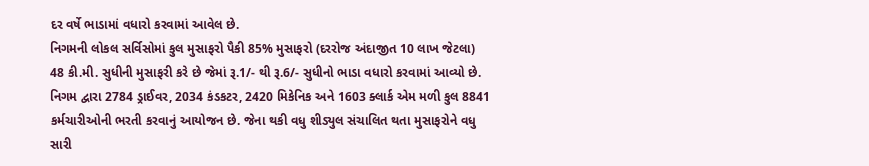દર વર્ષે ભાડામાં વધારો કરવામાં આવેલ છે.
નિગમની લોકલ સર્વિસોમાં કુલ મુસાફરો પૈકી 85% મુસાફરો (દરરોજ અંદાજીત 10 લાખ જેટલા) 48 કી.મી. સુધીની મુસાફરી કરે છે જેમાં રૂ.1/- થી રૂ.6/- સુધીનો ભાડા વધારો કરવામાં આવ્યો છે. નિગમ દ્વારા 2784 ડ્રાઈવર, 2034 કંડકટર, 2420 મિકેનિક અને 1603 ક્લાર્ક એમ મળી કુલ 8841 કર્મચારીઓની ભરતી કરવાનું આયોજન છે. જેના થકી વધુ શીડ્યુલ સંચાલિત થતા મુસાફરોને વધુ સારી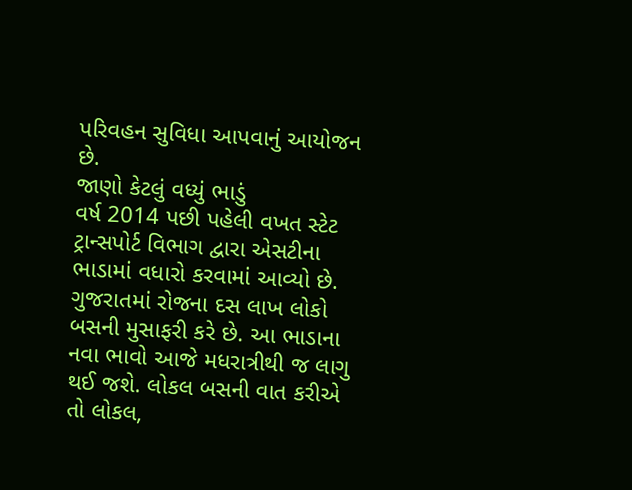પરિવહન સુવિધા આપવાનું આયોજન છે.
જાણો કેટલું વધ્યું ભાડું
વર્ષ 2014 પછી પહેલી વખત સ્ટેટ ટ્રાન્સપોર્ટ વિભાગ દ્વારા એસટીના ભાડામાં વધારો કરવામાં આવ્યો છે. ગુજરાતમાં રોજના દસ લાખ લોકો બસની મુસાફરી કરે છે. આ ભાડાના નવા ભાવો આજે મધરાત્રીથી જ લાગુ થઈ જશે. લોકલ બસની વાત કરીએ તો લોકલ,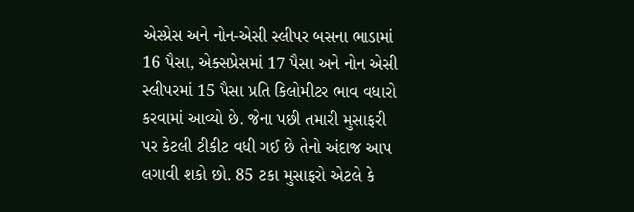એસ્પ્રેસ અને નોન-એસી સ્લીપર બસના ભાડામાં 16 પૈસા, એક્સપ્રેસમાં 17 પૈસા અને નોન એસી સ્લીપરમાં 15 પૈસા પ્રતિ કિલોમીટર ભાવ વધારો કરવામાં આવ્યો છે. જેના પછી તમારી મુસાફરી પર કેટલી ટીકીટ વધી ગઈ છે તેનો અંદાજ આપ લગાવી શકો છો. 85 ટકા મુસાફરો એટલે કે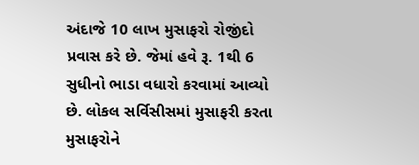અંદાજે 10 લાખ મુસાફરો રોજીંદો પ્રવાસ કરે છે. જેમાં હવે રૂ. 1થી 6 સુધીનો ભાડા વધારો કરવામાં આવ્યો છે. લોકલ સર્વિસીસમાં મુસાફરી કરતા મુસાફરોને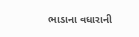ભાડાના વધારાની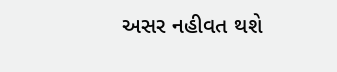અસર નહીવત થશે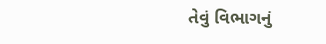તેવું વિભાગનું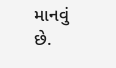માનવું છે.